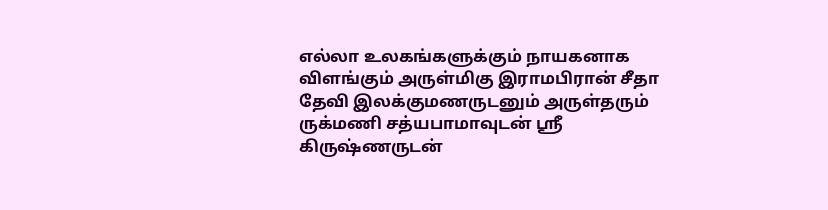எல்லா உலகங்களுக்கும் நாயகனாக விளங்கும் அருள்மிகு இராமபிரான் சீதா தேவி இலக்குமணருடனும் அருள்தரும் ருக்மணி சத்யபாமாவுடன் ஸ்ரீ கிருஷ்ணருடன்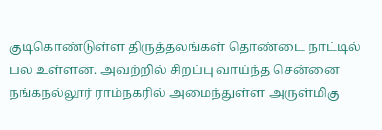குடிகொண்டுள்ள திருத்தலங்கள் தொண்டை நாட்டில் பல உள்ளன. அவற்றில் சிறப்பு வாய்ந்த சென்னை நங்கநல்லூர் ராம்நகரில் அமைந்துள்ள அருள்மிகு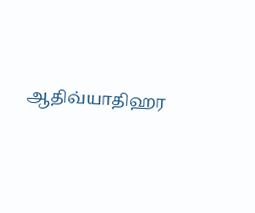ஆதிவ்யாதிஹர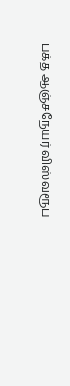பக்த ஆஞ்சநேயர் விஸ்வரூப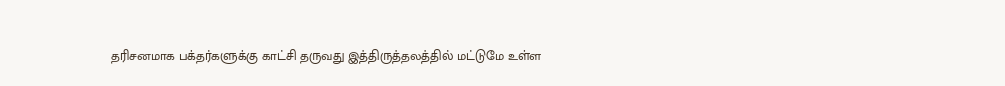தரிசனமாக பக்தர்களுக்கு காட்சி தருவது இத்திருத்தலத்தில் மட்டுமே உள்ள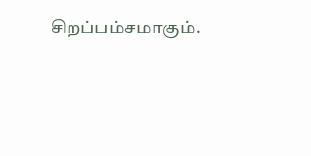சிறப்பம்சமாகும்.